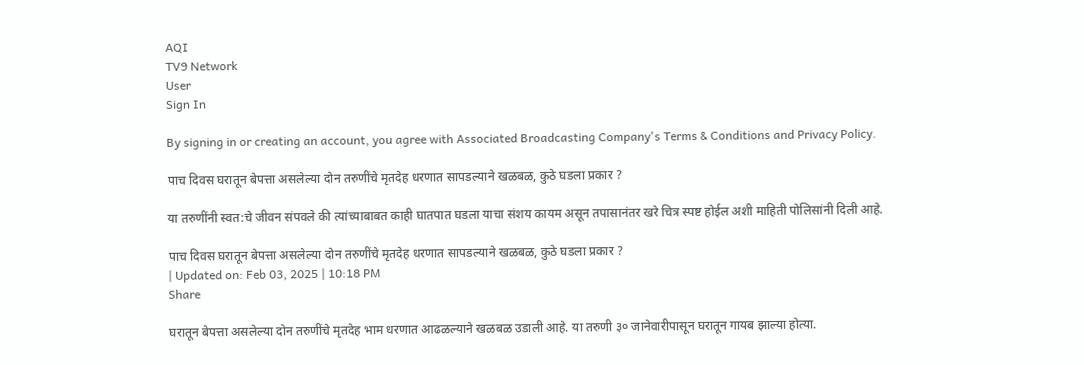AQI
TV9 Network
User
Sign In

By signing in or creating an account, you agree with Associated Broadcasting Company's Terms & Conditions and Privacy Policy.

पाच दिवस घरातून बेपत्ता असलेल्या दोन तरुणींचे मृतदेह धरणात सापडल्याने खळबळ, कुठे घडला प्रकार ?

या तरुणींनी स्वत:चे जीवन संपवले की त्यांच्याबाबत काही घातपात घडला याचा संशय कायम असून तपासानंतर खरे चित्र स्पष्ट होईल अशी माहिती पोलिसांनी दिली आहे.

पाच दिवस घरातून बेपत्ता असलेल्या दोन तरुणींचे मृतदेह धरणात सापडल्याने खळबळ, कुठे घडला प्रकार ?
| Updated on: Feb 03, 2025 | 10:18 PM
Share

घरातून बेपत्ता असलेल्या दोन तरुणींचे मृतदेह भाम धरणात आढळल्याने खळबळ उडाली आहे. या तरुणी ३० जानेवारीपासून घरातून गायब झाल्या होत्या.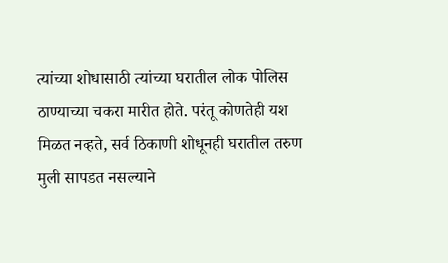त्यांच्या शोधासाठी त्यांच्या घरातील लोक पोलिस ठाण्याच्या चकरा मारीत होते. परंतू कोणतेही यश मिळत नव्हते, सर्व ठिकाणी शोधूनही घरातील तरुण मुली सापडत नसल्याने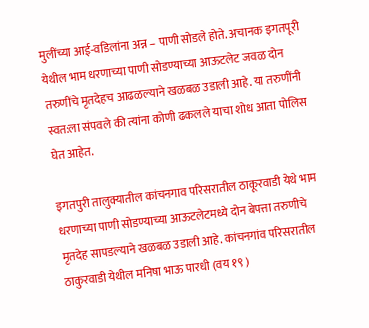मुलींच्या आई-वडिलांना अन्न – पाणी सोडले होते. अचानक इगतपूरी येथील भाम धरणाच्या पाणी सोडण्याच्या आऊटलेट जवळ दोन तरुणींचे मृतदेहच आढळल्याने खळबळ उडाली आहे. या तरुणींनी स्वत:ला संपवले की त्यांना कोणी ढकलले याचा शोध आता पोलिस घेत आहेत.

इगतपुरी तालुक्यातील कांचनगाव परिसरातील ठाकूरवाडी येथे भाम धरणाच्या पाणी सोडण्याच्या आऊटलेटमध्ये दोन बेपत्ता तरुणीचे मृतदेह सापडल्याने खळबळ उडाली आहे. कांचनगांव परिसरातील ठाकुरवाडी येथील मनिषा भाऊ पारधी (वय १९ )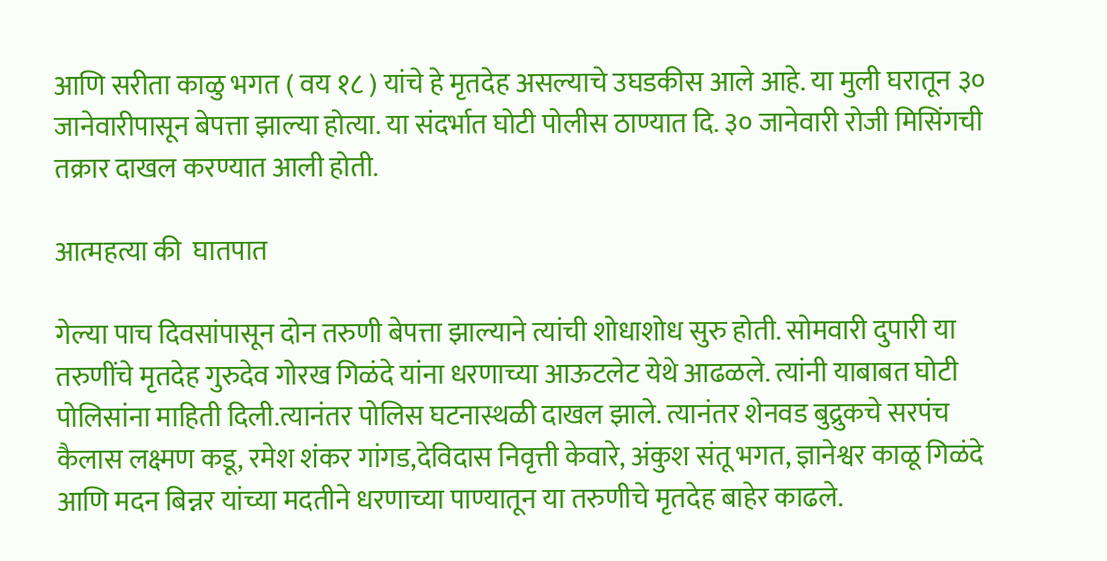आणि सरीता काळु भगत ( वय १८ ) यांचे हे मृतदेह असल्याचे उघडकीस आले आहे. या मुली घरातून ३० जानेवारीपासून बेपत्ता झाल्या होत्या. या संदर्भात घोटी पोलीस ठाण्यात दि. ३० जानेवारी रोजी मिसिंगची तक्रार दाखल करण्यात आली होती.

आत्महत्या की  घातपात

गेल्या पाच दिवसांपासून दोन तरुणी बेपत्ता झाल्याने त्यांची शोधाशोध सुरु होती. सोमवारी दुपारी या तरुणींचे मृतदेह गुरुदेव गोरख गिळंदे यांना धरणाच्या आऊटलेट येथे आढळले. त्यांनी याबाबत घोटी पोलिसांना माहिती दिली.त्यानंतर पोलिस घटनास्थळी दाखल झाले. त्यानंतर शेनवड बुद्रुकचे सरपंच कैलास लक्ष्मण कडू, रमेश शंकर गांगड,देविदास निवृत्ती केवारे, अंकुश संतू भगत, ज्ञानेश्वर काळू गिळंदे आणि मदन बिन्नर यांच्या मदतीने धरणाच्या पाण्यातून या तरुणीचे मृतदेह बाहेर काढले.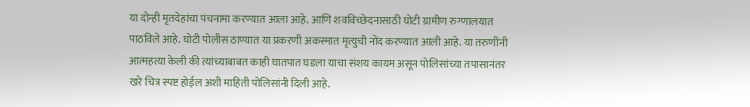या दोन्ही मृतदेहांचा पंचनामा करण्यात आला आहे. आणि शवविच्छेदनासाठी घोटी ग्रामीण रुग्णालयात पाठविले आहे. घोटी पोलीस ठाण्यात या प्रकरणी अकस्मात मृत्युची नोंद करण्यात आली आहे. या तरुणींनी आत्महत्या केली की त्यांच्याबाबत काही घातपात घडला याचा संशय कायम असून पोलिसांच्या तपासानंतर खरे चित्र स्पष्ट होईल अशी माहिती पोलिसांनी दिली आहे.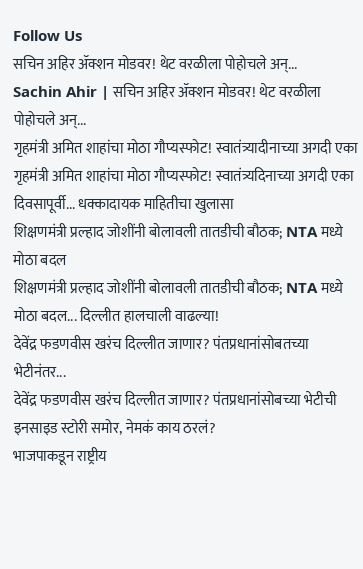Follow Us
सचिन अहिर ॲक्शन मोडवर! थेट वरळीला पोहोचले अन्...
Sachin Ahir | सचिन अहिर ॲक्शन मोडवर! थेट वरळीला पोहोचले अन्...
गृहमंत्री अमित शाहांचा मोठा गौप्यस्फोट! स्वातंत्र्यादीनाच्या अगदी एका
गृहमंत्री अमित शाहांचा मोठा गौप्यस्फोट! स्वातंत्र्यदिनाच्या अगदी एका दिवसापूर्वी... धक्कादायक माहितीचा खुलासा
शिक्षणमंत्री प्रल्हाद जोशींनी बोलावली तातडीची बौठक; NTA मध्ये मोठा बदल
शिक्षणमंत्री प्रल्हाद जोशींनी बोलावली तातडीची बौठक; NTA मध्ये मोठा बदल... दिल्लीत हालचाली वाढल्या!
देवेंद्र फडणवीस खरंच दिल्लीत जाणार? पंतप्रधानांसोबतच्या भेटीनंतर...
देवेंद्र फडणवीस खरंच दिल्लीत जाणार? पंतप्रधानांसोबच्या भेटीची इनसाइड स्टोरी समोर, नेमकं काय ठरलं?
भाजपाकडून राष्ट्रीय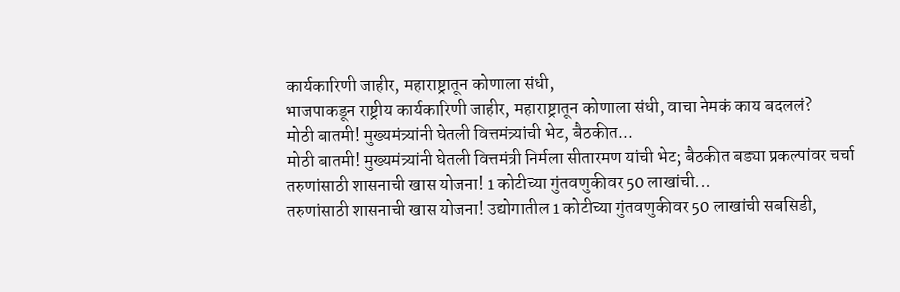कार्यकारिणी जाहीर, महाराष्ट्रातून कोणाला संधी,
भाजपाकडून राष्ट्रीय कार्यकारिणी जाहीर, महाराष्ट्रातून कोणाला संधी, वाचा नेमकं काय बदललं?
मोठी बातमी! मुख्यमंत्र्यांनी घेतली वित्तमंत्र्यांची भेट, बैठकीत...
मोठी बातमी! मुख्यमंत्र्यांनी घेतली वित्तमंत्री निर्मला सीतारमण यांची भेट; बैठकीत बड्या प्रकल्पांवर चर्चा
तरुणांसाठी शासनाची खास योजना! 1 कोटीच्या गुंतवणुकीवर 50 लाखांची...
तरुणांसाठी शासनाची खास योजना! उद्योगातील 1 कोटीच्या गुंतवणुकीवर 50 लाखांची सबसिडी,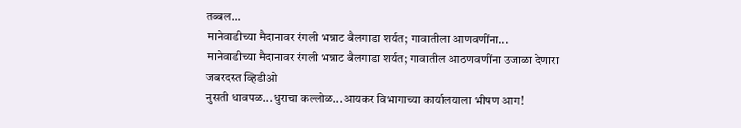तब्बल...
मानेवाडीच्या मैदानावर रंगली भन्नाट बैलगाडा शर्यत; गावातीला आणवणींना...
मानेवाडीच्या मैदानावर रंगली भन्नाट बैलगाडा शर्यत; गावातील आठणवणींना उजाळा देणारा जबरदस्त व्हिडीओ
नुसती धावपळ...धुराचा कल्लोळ...आयकर विभागाच्या कार्यालयाला भीषण आग!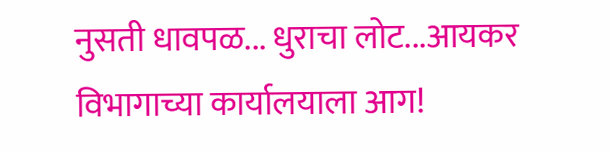नुसती धावपळ... धुराचा लोट...आयकर विभागाच्या कार्यालयाला आग!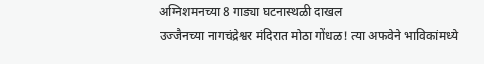अग्निशमनच्या 8 गाड्या घटनास्थळी दाखल
उज्जैनच्या नागचंद्रेश्वर मंदिरात मोठा गोंधळ! त्या अफवेने भाविकांमध्ये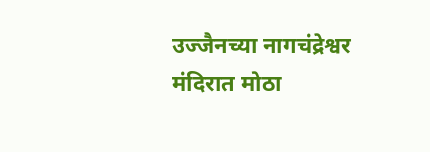उज्जैनच्या नागचंद्रेश्वर मंदिरात मोठा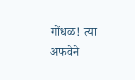गोंधळ! त्या अफवेने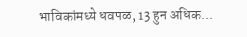भाविकांमध्ये धवपळ, 13 हुन अधिक...